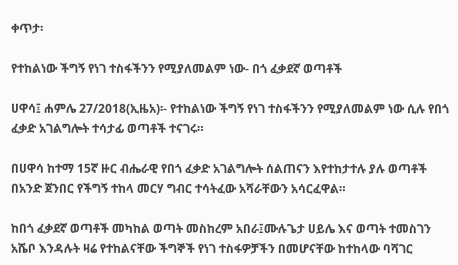ቀጥታ፡

የተከልነው ችግኝ የነገ ተስፋችንን የሚያለመልም ነው- በጎ ፈቃደኛ ወጣቶች

ሀዋሳ፤ ሐምሌ 27/2018(ኢዜአ)፡- የተከልነው ችግኝ የነገ ተስፋችንን የሚያለመልም ነው ሲሉ የበጎ ፈቃድ አገልግሎት ተሳታፊ ወጣቶች ተናገሩ።

በሀዋሳ ከተማ 15ኛ ዙር ብሔራዊ የበጎ ፈቃድ አገልግሎት ሰልጠናን እየተከታተሉ ያሉ ወጣቶች በአንድ ጀንበር የችግኝ ተከላ መርሃ ግብር ተሳትፈው አሻራቸውን አሳርፈዋል።

ከበጎ ፈቃደኛ ወጣቶች መካከል ወጣት መስከረም አበራ፤ሙሉጌታ ሀይሌ እና ወጣት ተመስገን አሼቦ እንዳሉት ዛሬ የተከልናቸው ችግኞች የነገ ተስፋዎቻችን በመሆናቸው ከተከላው ባሻገር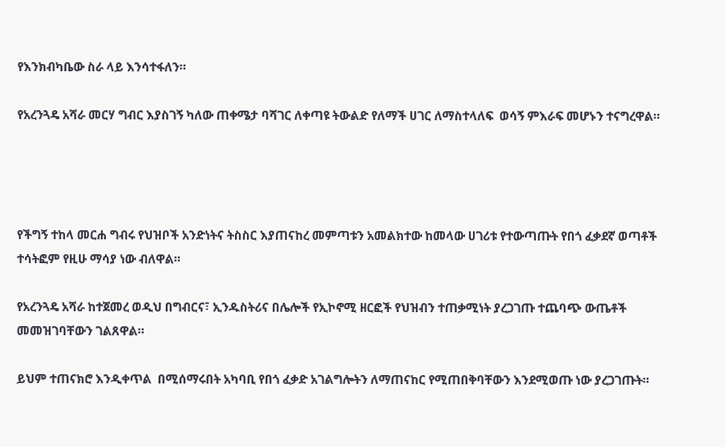የእንክብካቤው ስራ ላይ እንሳተፋለን።

የአረንጓዴ አሻራ መርሃ ግብር እያስገኝ ካለው ጠቀሜታ ባሻገር ለቀጣዩ ትውልድ የለማች ሀገር ለማስተላለፍ  ወሳኝ ምእራፍ መሆኑን ተናግረዋል።




የችግኝ ተከላ መርሐ ግብሩ የህዝቦች አንድነትና ትስስር እያጠናከረ መምጣቱን አመልክተው ከመላው ሀገሪቱ የተውጣጡት የበጎ ፈቃደኛ ወጣቶች ተሳትፎም የዚሁ ማሳያ ነው ብለዋል።

የአረንጓዴ አሻራ ከተጀመረ ወዲህ በግብርና፣ ኢንዱስትሪና በሌሎች የኢኮኖሚ ዘርፎች የህዝብን ተጠቃሚነት ያረጋገጡ ተጨባጭ ውጤቶች መመዝገባቸውን ገልጸዋል።

ይህም ተጠናክሮ እንዲቀጥል  በሚሰማሩበት አካባቢ የበጎ ፈቃድ አገልግሎትን ለማጠናከር የሚጠበቅባቸውን እንደሚወጡ ነው ያረጋገጡት።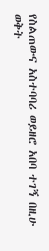የስልጠውና አስተባባሪ ወይዘሮ አበባ ተገኝ በዚሁ ወቅት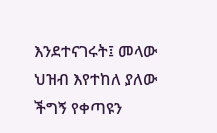እንደተናገሩት፤ መላው ህዝብ እየተከለ ያለው ችግኝ የቀጣዩን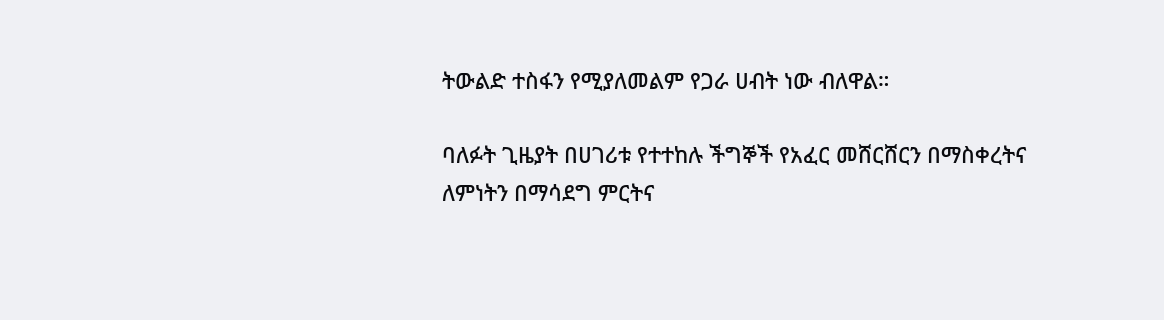ትውልድ ተስፋን የሚያለመልም የጋራ ሀብት ነው ብለዋል።

ባለፉት ጊዜያት በሀገሪቱ የተተከሉ ችግኞች የአፈር መሸርሸርን በማስቀረትና ለምነትን በማሳደግ ምርትና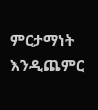ምርታማነት እንዲጨምር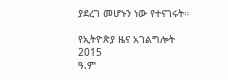ያደረገ መሆኑን ነው የተናገሩት።

የኢትዮጵያ ዜና አገልግሎት
2015
ዓ.ም